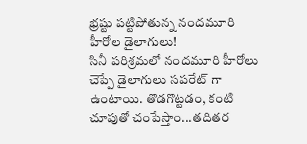భ్రష్టు పట్టిపోతున్న నందమూరి హీరోల డైలాగులు!
సినీ పరిశ్రమలో నందమూరి హీరోలు చెప్పే డైలాగులు సపరేట్ గా ఉంటాయి. తొడగొట్టడం, కంటి చూపుతో చంపేస్తాం...తదితర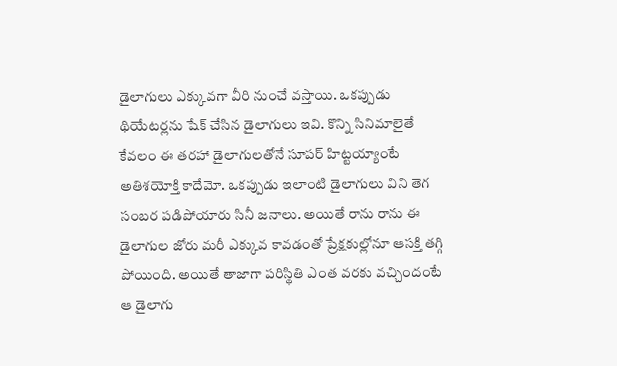డైలాగులు ఎక్కువగా వీరి నుంచే వస్తాయి. ఒకప్పుడు థియేటర్లను షేక్ చేసిన డైలాగులు ఇవి. కొన్ని సినిమాలైతే కేవలం ఈ తరహా డైలాగులతోనే సూపర్ హిట్టయ్యాంటే అతిశయోక్తి కాదేమో. ఒకప్పుడు ఇలాంటి డైలాగులు విని తెగ సంబర పడిపోయారు సినీ జనాలు. అయితే రాను రాను ఈ డైలాగుల జోరు మరీ ఎక్కువ కావడంతో ప్రేక్షకుల్లోనూ ఆసక్తి తగ్గి పోయింది. అయితే తాజాగా పరిస్థితి ఎంత వరకు వచ్చిందంటే ఆ డైలాగు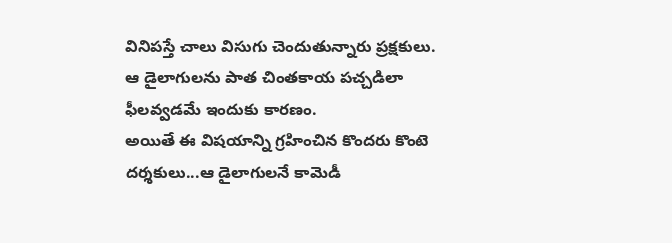వినిపస్తే చాలు విసుగు చెందుతున్నారు ప్రక్షకులు. ఆ డైలాగులను పాత చింతకాయ పచ్చడిలా ఫీలవ్వడమే ఇందుకు కారణం.
అయితే ఈ విషయాన్ని గ్రహించిన కొందరు కొంటె దర్శకులు...ఆ డైలాగులనే కామెడీ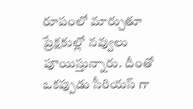రూపంలో మార్చుతూ ప్రేక్షకుల్లో నవ్వులు పూయిస్తున్నారు. దీంతో ఒకప్పుడు సీరియస్ గా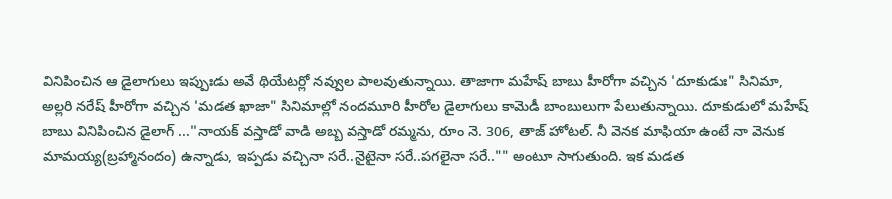వినిపించిన ఆ డైలాగులు ఇప్పుఃడు అవే థియేటర్లో నవ్వుల పాలవుతున్నాయి. తాజాగా మహేష్ బాబు హీరోగా వచ్చిన 'దూకుడుః" సినిమా, అల్లరి నరేష్ హీరోగా వచ్చిన 'మడత ఖాజా" సినిమాల్లో నందమూరి హీరోల డైలాగులు కామెడీ బాంబులుగా పేలుతున్నాయి. దూకుడులో మహేష్ బాబు వినిపించిన డైలాగ్ ...''నాయక్ వస్తాడో వాడి అబ్బ వస్తాడో రమ్మను, రూం నె. 306, తాజ్ హోటల్. నీ వెనక మాఫియా ఉంటే నా వెనుక మామయ్య(బ్రహ్మానందం) ఉన్నాడు, ఇప్పడు వచ్చినా సరే..నైటైనా సరే..పగలైనా సరే.."" అంటూ సాగుతుంది. ఇక మడత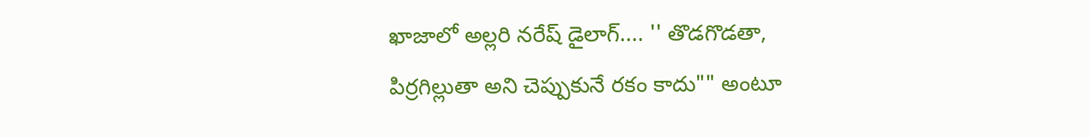ఖాజాలో అల్లరి నరేష్ డైలాగ్.... '' తొడగొడతా, పిర్రగిల్లుతా అని చెప్పుకునే రకం కాదు"" అంటూ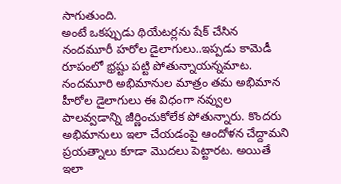సాగుతుంది.
అంటే ఒకప్పుడు థియేటర్లను షేక్ చేసిన నందమూరీ హరోల డైలాగులు..ఇప్పడు కామెడీ రూపంలో భ్రష్టు పట్టి పోతున్నాయన్నమాట. నందమూరి అభిమానుల మాత్రం తమ అభిమాన హీరోల డైలాగులు ఈ విధంగా నవ్వుల పాలవ్వడాన్ని జీర్ణించుకోలేక పోతున్నారు. కొందరు అభిమానులు ఇలా చేయడంపై ఆందోళన చేద్దామని ప్రయత్నాలు కూడా మొదలు పెట్టారట. అయితే ఇలా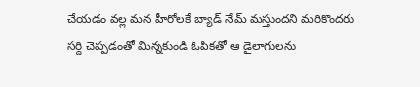చేయడం వల్ల మన హీరోలకే బ్యాడ్ నేమ్ మస్తుందని మరికొందరు సర్ది చెప్పడంతో మిన్నకుండి ఓపికతో ఆ డైలాగులను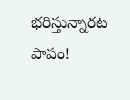భరిస్తున్నారట పాపం!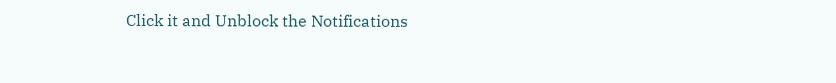Click it and Unblock the Notifications